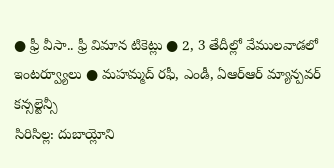● ఫ్రీ వీసా.. ఫ్రీ విమాన టికెట్లు ● 2, 3 తేదీల్లో వేములవాడలో ఇంటర్వ్యూలు ● మహమ్మద్ రఫీ, ఎండీ, ఏఆర్ఆర్ మ్యాన్పవర్ కన్సల్టెన్సీ
సిరిసిల్ల: దుబాయ్లోని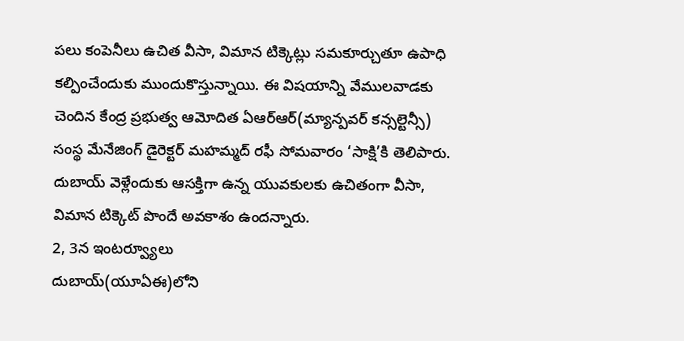పలు కంపెనీలు ఉచిత వీసా, విమాన టిక్కెట్లు సమకూర్చుతూ ఉపాధి కల్పించేందుకు ముందుకొస్తున్నాయి. ఈ విషయాన్ని వేములవాడకు చెందిన కేంద్ర ప్రభుత్వ ఆమోదిత ఏఆర్ఆర్(మ్యాన్పవర్ కన్సల్టెన్సీ) సంస్థ మేనేజింగ్ డైరెక్టర్ మహమ్మద్ రఫీ సోమవారం ‘సాక్షి’కి తెలిపారు. దుబాయ్ వెళ్లేందుకు ఆసక్తిగా ఉన్న యువకులకు ఉచితంగా వీసా, విమాన టిక్కెట్ పొందే అవకాశం ఉందన్నారు.
2, 3న ఇంటర్వ్యూలు
దుబాయ్(యూఏఈ)లోని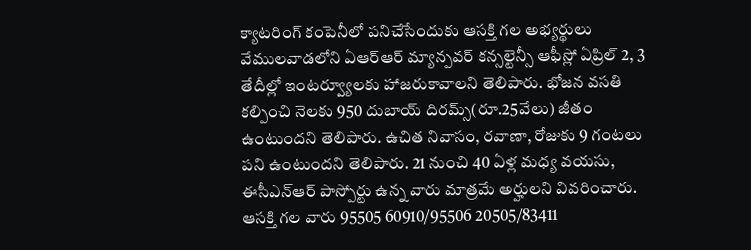క్యాటరింగ్ కంపెనీలో పనిచేసేందుకు ఆసక్తి గల అభ్యర్థులు వేములవాడలోని ఏఆర్ఆర్ మ్యాన్పవర్ కన్సల్టెన్సీ ఆఫీస్లో ఏప్రిల్ 2, 3 తేదీల్లో ఇంటర్వ్యూలకు హాజరుకావాలని తెలిపారు. భోజన వసతి కల్పించి నెలకు 950 దుబాయ్ దిరమ్స్(రూ.25వేలు) జీతం ఉంటుందని తెలిపారు. ఉచిత నివాసం, రవాణా, రోజుకు 9 గంటలు పని ఉంటుందని తెలిపారు. 21 నుంచి 40 ఏళ్ల మధ్య వయసు, ఈసీఎన్ఆర్ పాస్పోర్టు ఉన్న వారు మాత్రమే అర్హులని వివరించారు. ఆసక్తి గల వారు 95505 60910/95506 20505/83411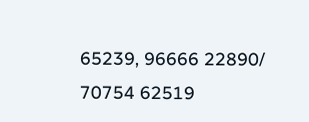65239, 96666 22890/ 70754 62519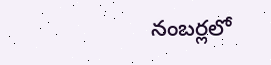నంబర్లలో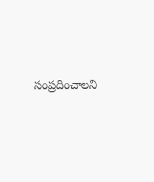సంప్రదించాలని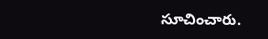సూచించారు.